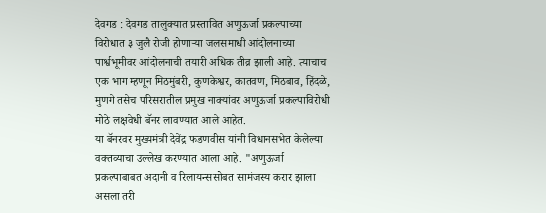देवगड : देवगड तालुक्यात प्रस्तावित अणुऊर्जा प्रकल्पाच्या विरोधात ३ जुलै रोजी होणाऱ्या जलसमाधी आंदोलनाच्या पार्श्वभूमीवर आंदोलनाची तयारी अधिक तीव्र झाली आहे. त्याचाच एक भाग म्हणून मिठमुंबरी, कुणकेश्वर, कातवण, मिठबाव, हिंदळे, मुणगे तसेच परिसरातील प्रमुख नाक्यांवर अणुऊर्जा प्रकल्पाविरोधी मोठे लक्षवेधी बॅनर लावण्यात आले आहेत.
या बॅनरवर मुख्यमंत्री देवेंद्र फडणवीस यांनी विधानसभेत केलेल्या वक्तव्याचा उल्लेख करण्यात आला आहे. "अणुऊर्जा प्रकल्पाबाबत अदानी व रिलायन्ससोबत सामंजस्य करार झाला असला तरी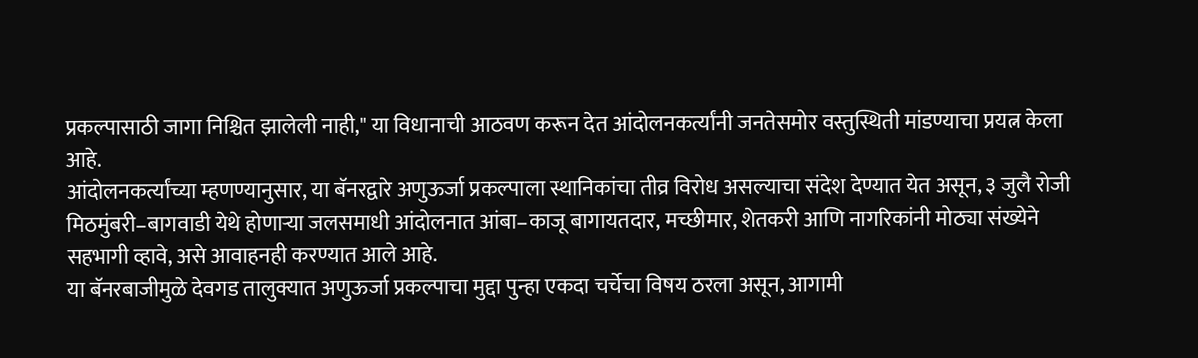प्रकल्पासाठी जागा निश्चित झालेली नाही," या विधानाची आठवण करून देत आंदोलनकर्त्यांनी जनतेसमोर वस्तुस्थिती मांडण्याचा प्रयत्न केला आहे.
आंदोलनकर्त्यांच्या म्हणण्यानुसार, या बॅनरद्वारे अणुऊर्जा प्रकल्पाला स्थानिकांचा तीव्र विरोध असल्याचा संदेश देण्यात येत असून, ३ जुलै रोजी मिठमुंबरी–बागवाडी येथे होणाऱ्या जलसमाधी आंदोलनात आंबा–काजू बागायतदार, मच्छीमार, शेतकरी आणि नागरिकांनी मोठ्या संख्येने सहभागी व्हावे, असे आवाहनही करण्यात आले आहे.
या बॅनरबाजीमुळे देवगड तालुक्यात अणुऊर्जा प्रकल्पाचा मुद्दा पुन्हा एकदा चर्चेचा विषय ठरला असून, आगामी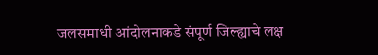जलसमाधी आंदोलनाकडे संपूर्ण जिल्ह्याचे लक्ष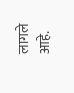लागले आहे.